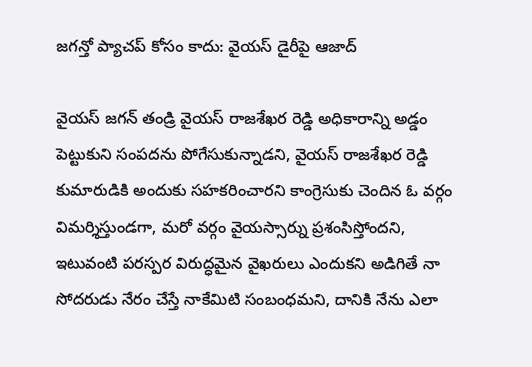జగన్తో ప్యాచప్ కోసం కాదు: వైయస్ డైరీపై ఆజాద్

వైయస్ జగన్ తండ్రి వైయస్ రాజశేఖర రెడ్డి అధికారాన్ని అడ్డం పెట్టుకుని సంపదను పోగేసుకున్నాడని, వైయస్ రాజశేఖర రెడ్డి కుమారుడికి అందుకు సహకరించారని కాంగ్రెసుకు చెందిన ఓ వర్గం విమర్శిస్తుండగా, మరో వర్గం వైయస్సార్ను ప్రశంసిస్తోందని, ఇటువంటి పరస్పర విరుద్ధమైన వైఖరులు ఎందుకని అడిగితే నా సోదరుడు నేరం చేస్తే నాకేమిటి సంబంధమని, దానికి నేను ఎలా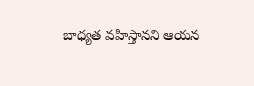బాధ్యత వహిస్తానని ఆయన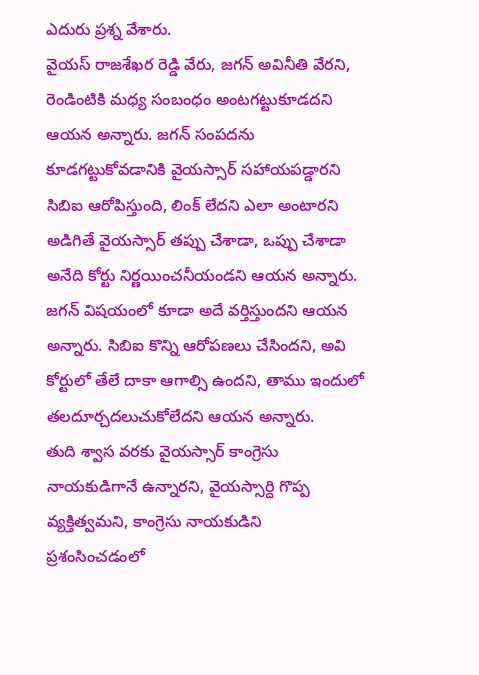ఎదురు ప్రశ్న వేశారు.
వైయస్ రాజశేఖర రెడ్డి వేరు, జగన్ అవినీతి వేరని, రెండింటికి మధ్య సంబంధం అంటగట్టుకూడదని ఆయన అన్నారు. జగన్ సంపదను కూడగట్టుకోవడానికి వైయస్సార్ సహాయపడ్డారని సిబిఐ ఆరోపిస్తుంది, లింక్ లేదని ఎలా అంటారని అడిగితే వైయస్సార్ తప్పు చేశాడా, ఒప్పు చేశాడా అనేది కోర్టు నిర్ణయించనీయండని ఆయన అన్నారు. జగన్ విషయంలో కూడా అదే వర్తిస్తుందని ఆయన అన్నారు. సిబిఐ కొన్ని ఆరోపణలు చేసిందని, అవి కోర్టులో తేలే దాకా ఆగాల్సి ఉందని, తాము ఇందులో తలదూర్చదలుచుకోలేదని ఆయన అన్నారు.
తుది శ్వాస వరకు వైయస్సార్ కాంగ్రెసు నాయకుడిగానే ఉన్నారని, వైయస్సార్ది గొప్ప వ్యక్తిత్వమని, కాంగ్రెసు నాయకుడిని ప్రశంసించడంలో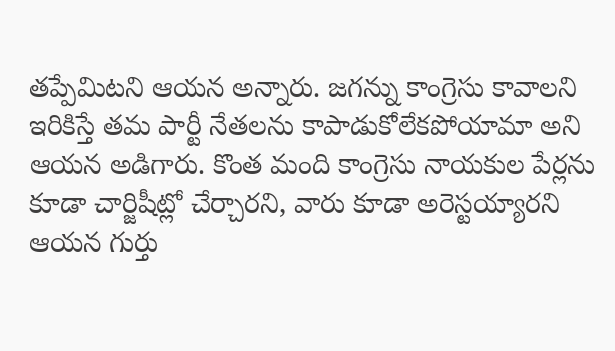తప్పేమిటని ఆయన అన్నారు. జగన్ను కాంగ్రెసు కావాలని ఇరికిస్తే తమ పార్టీ నేతలను కాపాడుకోలేకపోయామా అని ఆయన అడిగారు. కొంత మంది కాంగ్రెసు నాయకుల పేర్లను కూడా చార్జిషీట్లో చేర్చారని, వారు కూడా అరెస్టయ్యారని ఆయన గుర్తు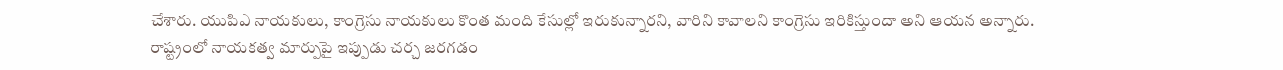చేశారు. యుపిఎ నాయకులు, కాంగ్రెసు నాయకులు కొంత మంది కేసుల్లో ఇరుకున్నారని, వారిని కావాలని కాంగ్రెసు ఇరికిస్తుందా అని ఆయన అన్నారు.
రాష్ట్రంలో నాయకత్వ మార్పుపై ఇప్పుడు చర్చ జరగడం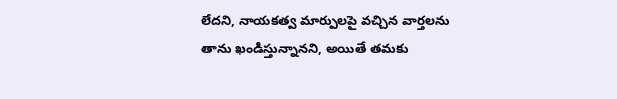లేదని, నాయకత్వ మార్పులపై వచ్చిన వార్తలను తాను ఖండిస్తున్నానని, అయితే తమకు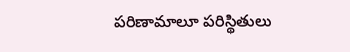పరిణామాలూ పరిస్థితులు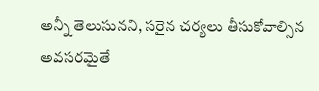అన్నీ తెలుసునని, సరైన చర్యలు తీసుకోవాల్సిన అవసరమైతే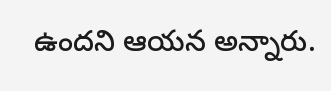ఉందని ఆయన అన్నారు.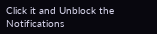Click it and Unblock the Notifications